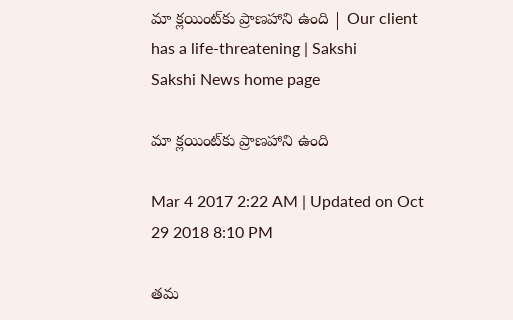మా క్లయింట్‌కు ప్రాణహాని ఉంది | Our client has a life-threatening | Sakshi
Sakshi News home page

మా క్లయింట్‌కు ప్రాణహాని ఉంది

Mar 4 2017 2:22 AM | Updated on Oct 29 2018 8:10 PM

తమ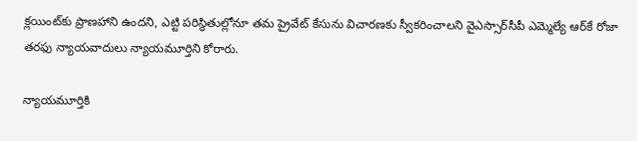క్లయింట్‌కు ప్రాణహాని ఉందని, ఎట్టి పరిస్థితుల్లోనూ తమ ప్రైవేట్‌ కేసును విచారణకు స్వీకరించాలని వైఎస్సార్‌సీపీ ఎమ్మెల్యే ఆర్‌కే రోజా తరఫు న్యాయవాదులు న్యాయమూర్తిని కోరారు.

న్యాయమూర్తికి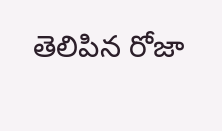తెలిపిన రోజా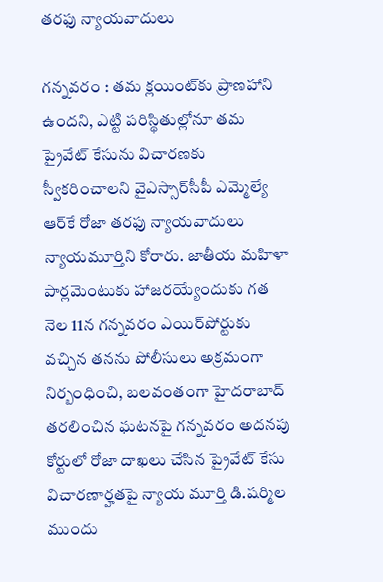తరఫు న్యాయవాదులు

గన్నవరం : తమ క్లయింట్‌కు ప్రాణహాని ఉందని, ఎట్టి పరిస్థితుల్లోనూ తమ ప్రైవేట్‌ కేసును విచారణకు స్వీకరించాలని వైఎస్సార్‌సీపీ ఎమ్మెల్యే ఆర్‌కే రోజా తరఫు న్యాయవాదులు న్యాయమూర్తిని కోరారు. జాతీయ మహిళా పార్లమెంటుకు హాజరయ్యేందుకు గత నెల 11న గన్నవరం ఎయిర్‌పోర్టుకు వచ్చిన తనను పోలీసులు అక్రమంగా నిర్బంధించి, బలవంతంగా హైదరాబాద్‌ తరలించిన ఘటనపై గన్నవరం అదనపు కోర్టులో రోజా దాఖలు చేసిన ప్రైవేట్‌ కేసు విచారణార్హతపై న్యాయ మూర్తి డి.షర్మిల ముందు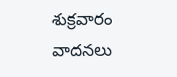శుక్రవారం వాదనలు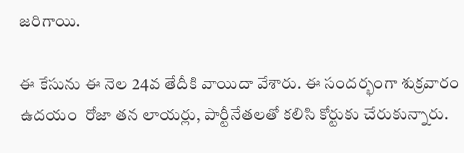జరిగాయి.

ఈ కేసును ఈ నెల 24వ తేదీకి వాయిదా వేశారు. ఈ సందర్భంగా శుక్రవారం ఉదయం  రోజా తన లాయర్లు, పార్టీనేతలతో కలిసి కోర్టుకు చేరుకున్నారు.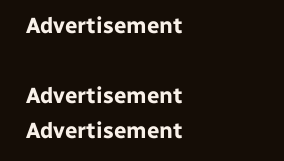Advertisement

Advertisement
Advertisement